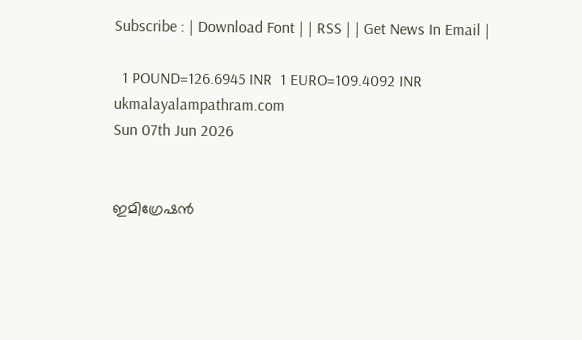Subscribe : | Download Font | | RSS | | Get News In Email |

  1 POUND=126.6945 INR  1 EURO=109.4092 INR
ukmalayalampathram.com
Sun 07th Jun 2026


ഇമിഗ്രേഷന്‍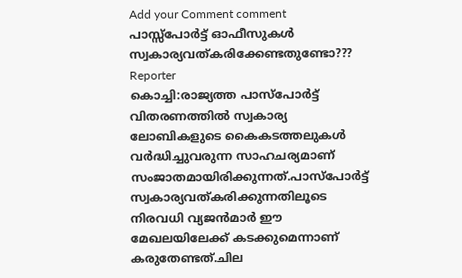Add your Comment comment
പാസ്സ്‌പോര്‍ട്ട് ഓഫീസുകള്‍ സ്വകാര്യവത്കരിക്കേണ്ടതുണ്ടോ???
Reporter
കൊച്ചി:രാജ്യത്ത പാസ്‌പോര്‍ട്ട് വിതരണത്തില്‍ സ്വകാര്യ ലോബികളുടെ കൈകടത്തലുകള്‍ വര്‍ദ്ധിച്ചുവരുന്ന സാഹചര്യമാണ് സംജാതമായിരിക്കുന്നത്.പാസ്‌പോര്‍ട്ട് സ്വകാര്യവത്കരിക്കുന്നതിലൂടെ നിരവധി വ്യജന്‍മാര്‍ ഈ മേഖലയിലേക്ക് കടക്കുമെന്നാണ് കരുതേണ്ടത്.ചില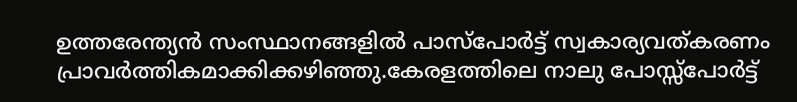ഉത്തരേന്ത്യന്‍ സംസ്ഥാനങ്ങളില്‍ പാസ്‌പോര്‍ട്ട് സ്വകാര്യവത്കരണം പ്രാവര്‍ത്തികമാക്കിക്കഴിഞ്ഞു.കേരളത്തിലെ നാലു പോസ്സ്‌പോര്‍ട്ട്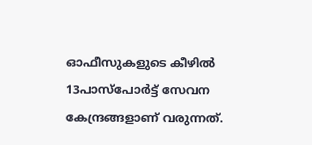ഓഫീസുകളുടെ കീഴില്‍ 13പാസ്‌പോര്‍ട്ട് സേവന കേന്ദ്രങ്ങളാണ് വരുന്നത്.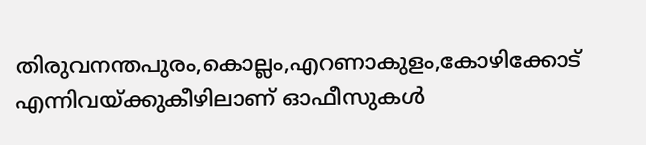തിരുവനന്തപുരം,കൊല്ലം,എറണാകുളം,കോഴിക്കോട് എന്നിവയ്ക്കുകീഴിലാണ് ഓഫീസുകള്‍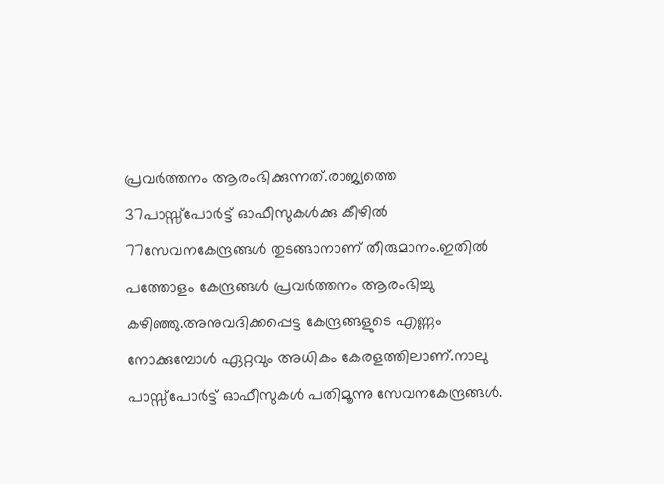പ്രവര്‍ത്തനം ആരംഭിക്കുന്നത്.രാജ്യത്തെ 37പാസ്സ്‌പോര്‍ട്ട് ഓഫീസുകള്‍ക്കു കീഴില്‍ 77സേവനകേന്ദ്രങ്ങള്‍ തുടങ്ങാനാണ് തീരുമാനം.ഇതില്‍ പത്തോളം കേന്ദ്രങ്ങള്‍ പ്രവര്‍ത്തനം ആരംഭിച്ചു കഴിഞ്ഞു.അനുവദിക്കപ്പെട്ട കേന്ദ്രങ്ങളുടെ എണ്ണം നോക്കുമ്പോള്‍ ഏറ്റവും അധികം കേരളത്തിലാണ്.നാലു പാസ്സ്‌പോര്‍ട്ട് ഓഫീസുകള്‍ പതിമൂന്നു സേവനകേന്ദ്രങ്ങള്‍.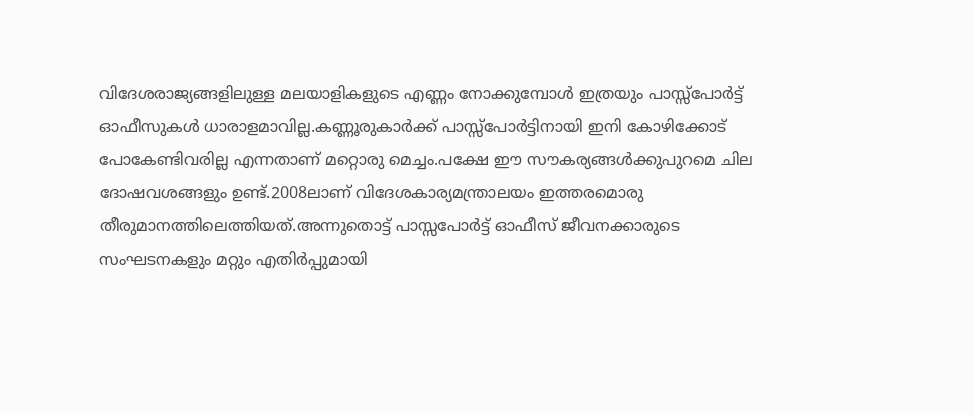വിദേശരാജ്യങ്ങളിലുള്ള മലയാളികളുടെ എണ്ണം നോക്കുമ്പോള്‍ ഇത്രയും പാസ്സ്‌പോര്‍ട്ട് ഓഫീസുകള്‍ ധാരാളമാവില്ല.കണ്ണൂരുകാര്‍ക്ക് പാസ്സ്‌പോര്‍ട്ടിനായി ഇനി കോഴിക്കോട് പോകേണ്ടിവരില്ല എന്നതാണ് മറ്റൊരു മെച്ചം.പക്ഷേ ഈ സൗകര്യങ്ങള്‍ക്കുപുറമെ ചില ദോഷവശങ്ങളും ഉണ്ട്.2008ലാണ് വിദേശകാര്യമന്ത്രാലയം ഇത്തരമൊരു തീരുമാനത്തിലെത്തിയത്.അന്നുതൊട്ട് പാസ്സപോര്‍ട്ട് ഓഫീസ് ജീവനക്കാരുടെ സംഘടനകളും മറ്റും എതിര്‍പ്പുമായി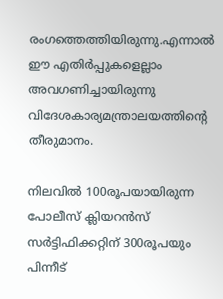രംഗത്തെത്തിയിരുന്നു.എന്നാല്‍ ഈ എതിര്‍പ്പുകളെല്ലാം അവഗണിച്ചായിരുന്നു വിദേശകാര്യമന്ത്രാലയത്തിന്റെ തീരുമാനം.

നിലവില്‍ 100രൂപയായിരുന്ന പോലീസ് ക്ലിയറന്‍സ് സര്‍ട്ടിഫിക്കറ്റിന് 300രൂപയും പിന്നീട്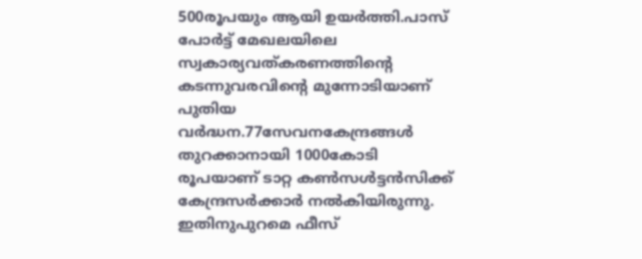500രൂപയും ആയി ഉയര്‍ത്തി.പാസ് പോര്‍ട്ട് മേഖലയിലെ സ്വകാര്യവത്കരണത്തിന്റെ കടന്നുവരവിന്റെ മുന്നോടിയാണ് പുതിയ വര്‍ദ്ധന.77സേവനകേന്ദ്രങ്ങള്‍ തുറക്കാനായി 1000കോടി രൂപയാണ് ടാറ്റ കണ്‍സള്‍ട്ടന്‍സിക്ക് കേന്ദ്രസര്‍ക്കാര്‍ നല്‍കിയിരുന്നു. ഇതിനുപുറമെ ഫീസ്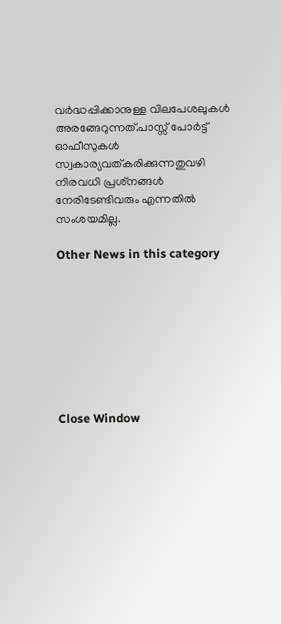വര്‍ദ്ധപ്പിക്കാനുള്ള വിലപേശലുകള്‍ അരങ്ങേറുന്നത്.പാസ്സ് പോര്‍ട്ട് ഓഫീസുകള്‍ സ്വകാര്യവത്കരിക്കുന്നതുവഴി നിരവധി പ്രശ്‌നങ്ങള്‍ നേരിടേണ്ടിവരും എന്നതില്‍ സംശയമില്ല.

Other News in this category








Close Window